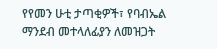የየመን ሁቲ ታጣቂዎች፣ የባብኤል ማንደብ መተላለፊያን ለመዝጋት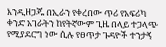እንዲዘጋጁ በኢራን የቀረበው ጥሪ የአፍሪካ ቀንድ አገራትን ከየትኛውም ጊዜ በላይ ተጋላጭ የሚያደርግ ነው ሲሉ የፀጥታ ጉዳዮች ተንታኝ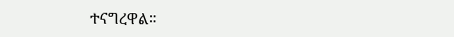ተናግረዋል።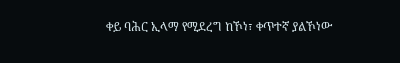ቀይ ባሕር ኢላማ የሚደረግ ከኾነ፣ ቀጥተኛ ያልኾነው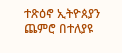ተጽዕኖ ኢትዮጰያን ጨምሮ በተለያዩ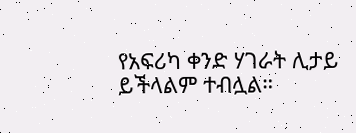የአፍሪካ ቀንድ ሃገራት ሊታይ ይችላልም ተብሏል።